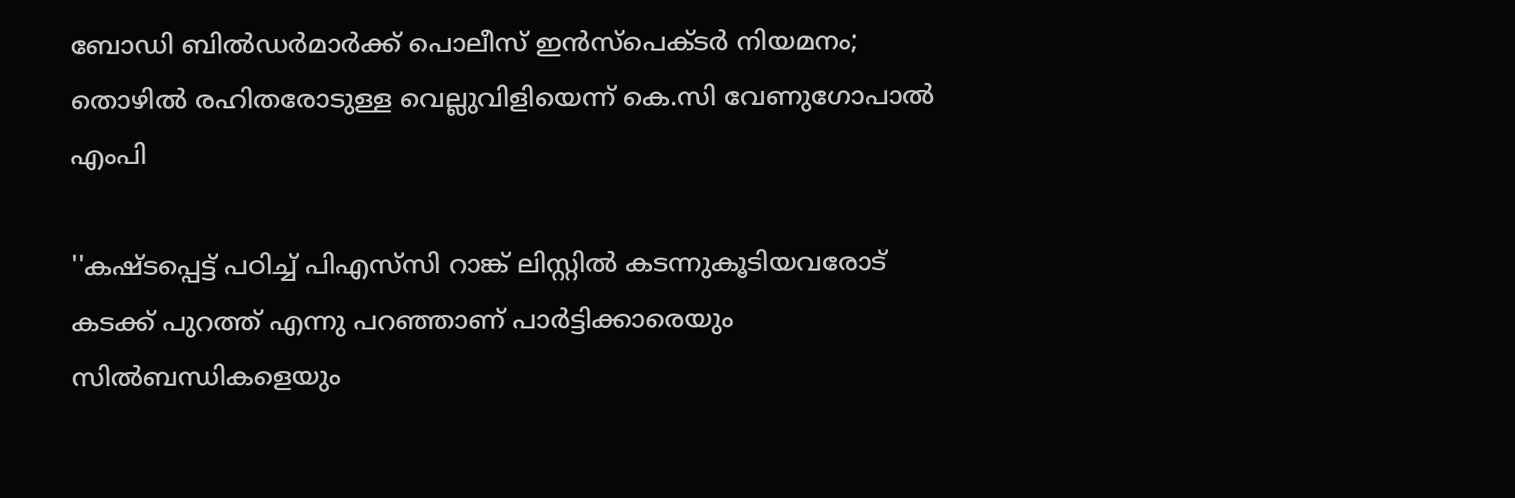ബോഡി ബില്‍ഡര്‍മാര്‍ക്ക് പൊലീസ് ഇന്‍സ്‌പെക്ടര്‍ നിയമനം; തൊഴില്‍ രഹിതരോടുള്ള വെല്ലുവിളിയെന്ന് കെ.സി വേണുഗോപാല്‍ എംപി

''കഷ്ടപ്പെട്ട് പഠിച്ച് പിഎസ്‌സി റാങ്ക് ലിസ്റ്റില്‍ കടന്നുകൂടിയവരോട് കടക്ക് പുറത്ത് എന്നു പറഞ്ഞാണ് പാര്‍ട്ടിക്കാരെയും സിൽബന്ധികളെയും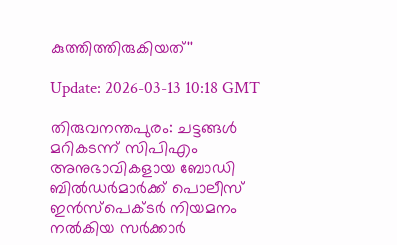കുത്തിത്തിരുകിയത്''

Update: 2026-03-13 10:18 GMT

തിരുവനന്തപുരം: ചട്ടങ്ങള്‍ മറികടന്ന് സിപിഎം അനുഭാവികളായ ബോഡി ബില്‍ഡര്‍മാര്‍ക്ക് പൊലീസ് ഇന്‍സ്‌പെക്ടര്‍ നിയമനം നല്‍കിയ സര്‍ക്കാര്‍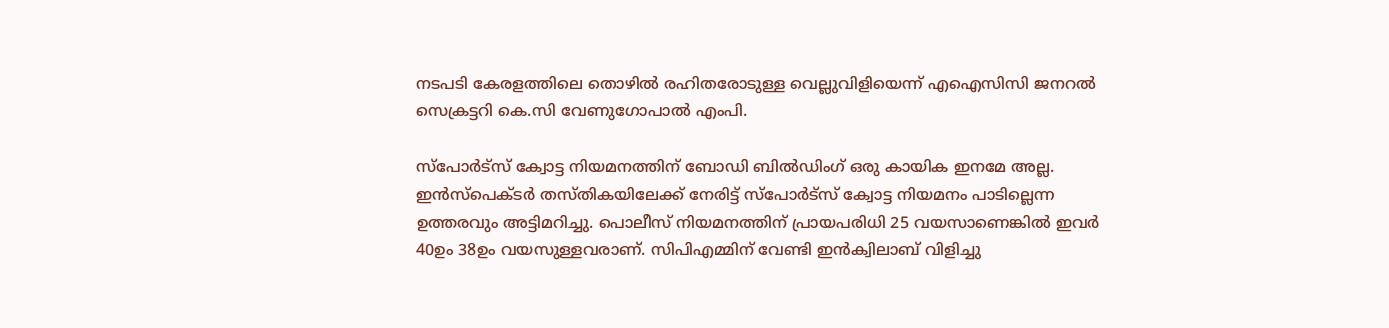നടപടി കേരളത്തിലെ തൊഴില്‍ രഹിതരോടുള്ള വെല്ലുവിളിയെന്ന് എഐസിസി ജനറല്‍ സെക്രട്ടറി കെ.സി വേണുഗോപാല്‍ എംപി.

സ്പോര്‍ട്സ് ക്വോട്ട നിയമനത്തിന് ബോഡി ബില്‍ഡിംഗ് ഒരു കായിക ഇനമേ അല്ല. ഇന്‍സ്പെക്ടര്‍ തസ്തികയിലേക്ക് നേരിട്ട് സ്പോര്‍ട്സ് ക്വോട്ട നിയമനം പാടില്ലെന്ന ഉത്തരവും അട്ടിമറിച്ചു. പൊലീസ് നിയമനത്തിന് പ്രായപരിധി 25 വയസാണെങ്കില്‍ ഇവര്‍ 40ഉം 38ഉം വയസുള്ളവരാണ്. സിപിഎമ്മിന് വേണ്ടി ഇന്‍ക്വിലാബ് വിളിച്ചു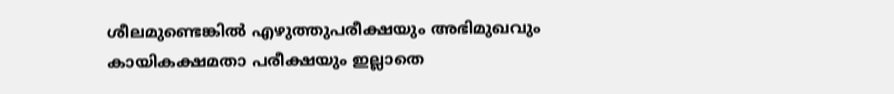ശീലമുണ്ടെങ്കില്‍ എഴുത്തുപരീക്ഷയും അഭിമുഖവും കായികക്ഷമതാ പരീക്ഷയും ഇല്ലാതെ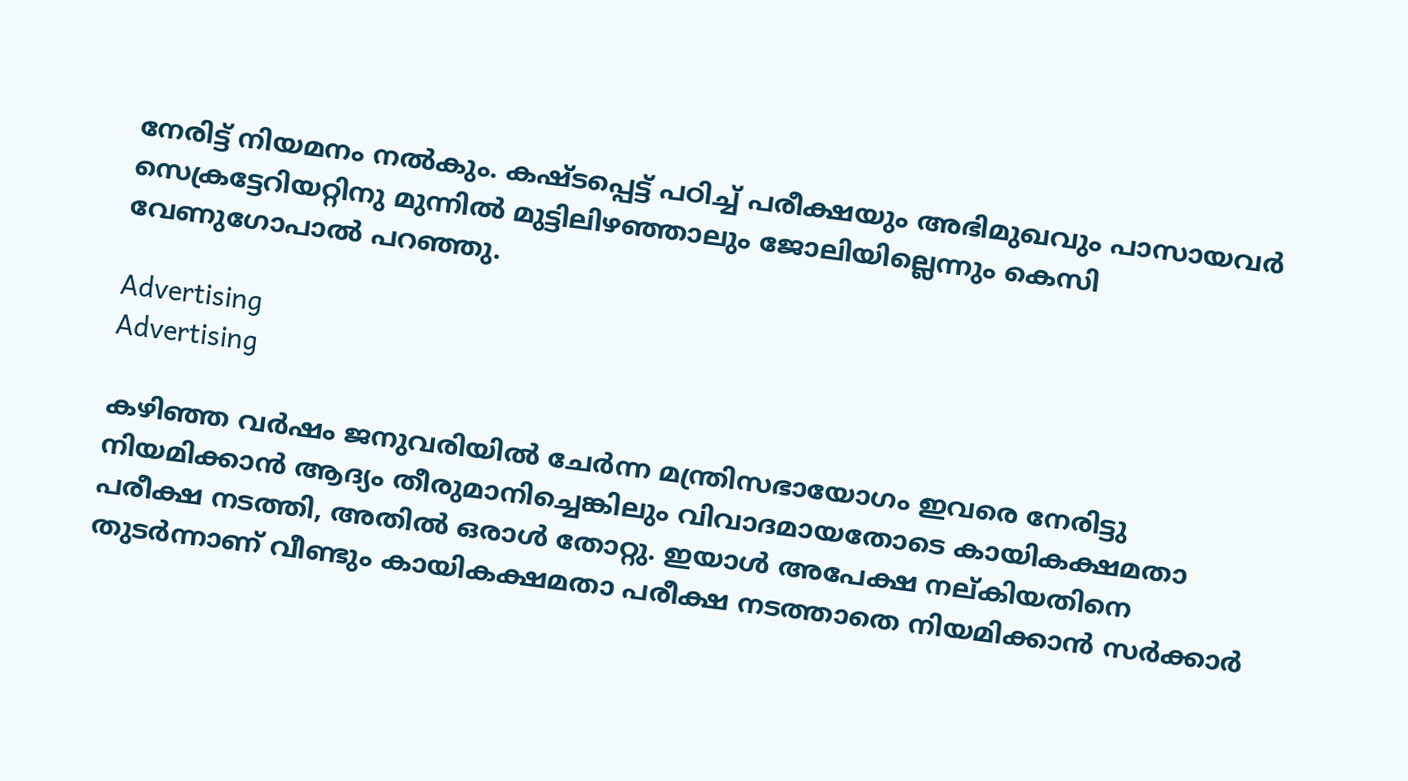നേരിട്ട് നിയമനം നല്‍കും. കഷ്ടപ്പെട്ട് പഠിച്ച് പരീക്ഷയും അഭിമുഖവും പാസായവര്‍ സെക്രട്ടേറിയറ്റിനു മുന്നില്‍ മുട്ടിലിഴഞ്ഞാലും ജോലിയില്ലെന്നും കെസി വേണുഗോപാല്‍ പറഞ്ഞു.

Advertising
Advertising

കഴിഞ്ഞ വര്‍ഷം ജനുവരിയില്‍ ചേര്‍ന്ന മന്ത്രിസഭായോഗം ഇവരെ നേരിട്ടു നിയമിക്കാന്‍ ആദ്യം തീരുമാനിച്ചെങ്കിലും വിവാദമായതോടെ കായികക്ഷമതാ പരീക്ഷ നടത്തി, അതില്‍ ഒരാള്‍ തോറ്റു. ഇയാള്‍ അപേക്ഷ നല്കിയതിനെ തുടര്‍ന്നാണ് വീണ്ടും കായികക്ഷമതാ പരീക്ഷ നടത്താതെ നിയമിക്കാന്‍ സര്‍ക്കാര്‍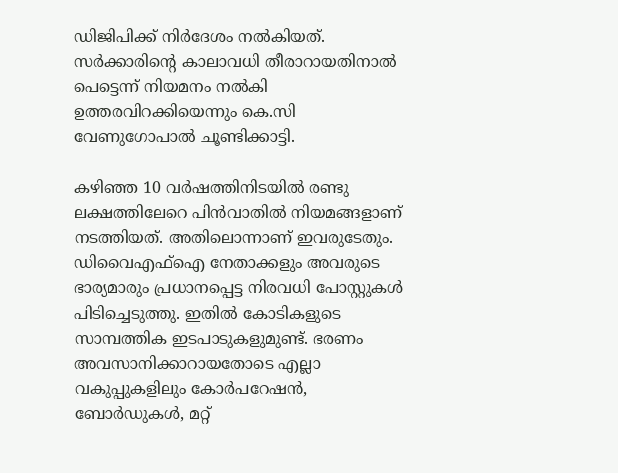ഡിജിപിക്ക് നിര്‍ദേശം നല്‍കിയത്. സര്‍ക്കാരിന്റെ കാലാവധി തീരാറായതിനാല്‍ പെട്ടെന്ന് നിയമനം നല്‍കി ഉത്തരവിറക്കിയെന്നും കെ.സി വേണുഗോപാല്‍ ചൂണ്ടിക്കാട്ടി.

കഴിഞ്ഞ 10 വര്‍ഷത്തിനിടയില്‍ രണ്ടു ലക്ഷത്തിലേറെ പിന്‍വാതില്‍ നിയമങ്ങളാണ് നടത്തിയത്. അതിലൊന്നാണ് ഇവരുടേതും. ഡിവൈഎഫ്ഐ നേതാക്കളും അവരുടെ ഭാര്യമാരും പ്രധാനപ്പെട്ട നിരവധി പോസ്റ്റുകള്‍ പിടിച്ചെടുത്തു. ഇതില്‍ കോടികളുടെ സാമ്പത്തിക ഇടപാടുകളുമുണ്ട്. ഭരണം അവസാനിക്കാറായതോടെ എല്ലാ വകുപ്പുകളിലും കോര്‍പറേഷന്‍, ബോര്‍ഡുകള്‍, മറ്റ്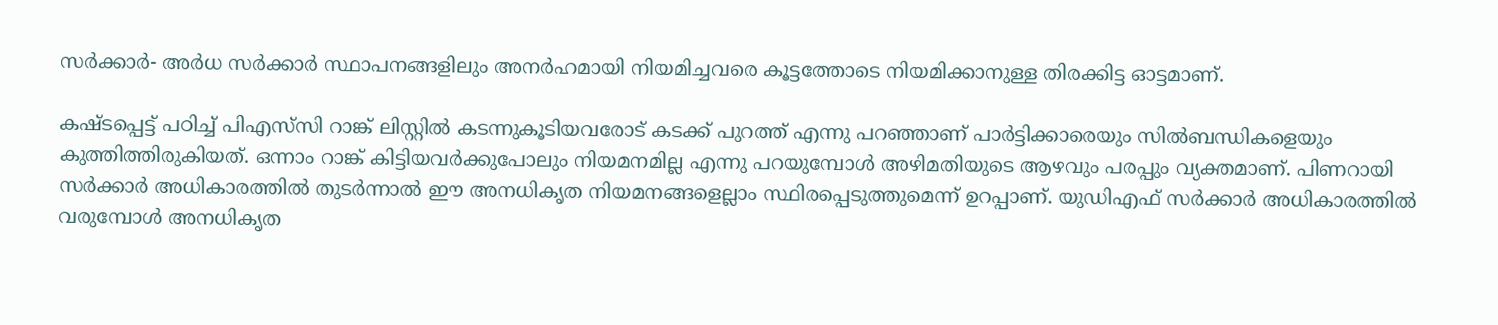സര്‍ക്കാര്‍- അര്‍ധ സര്‍ക്കാര്‍ സ്ഥാപനങ്ങളിലും അനര്‍ഹമായി നിയമിച്ചവരെ കൂട്ടത്തോടെ നിയമിക്കാനുള്ള തിരക്കിട്ട ഓട്ടമാണ്.

കഷ്ടപ്പെട്ട് പഠിച്ച് പിഎസ്‌സി റാങ്ക് ലിസ്റ്റില്‍ കടന്നുകൂടിയവരോട് കടക്ക് പുറത്ത് എന്നു പറഞ്ഞാണ് പാര്‍ട്ടിക്കാരെയും സില്‍ബന്ധികളെയും കുത്തിത്തിരുകിയത്. ഒന്നാം റാങ്ക് കിട്ടിയവര്‍ക്കുപോലും നിയമനമില്ല എന്നു പറയുമ്പോള്‍ അഴിമതിയുടെ ആഴവും പരപ്പും വ്യക്തമാണ്. പിണറായി സര്‍ക്കാര്‍ അധികാരത്തില്‍ തുടര്‍ന്നാല്‍ ഈ അനധികൃത നിയമനങ്ങളെല്ലാം സ്ഥിരപ്പെടുത്തുമെന്ന് ഉറപ്പാണ്. യുഡിഎഫ് സര്‍ക്കാര്‍ അധികാരത്തില്‍ വരുമ്പോള്‍ അനധികൃത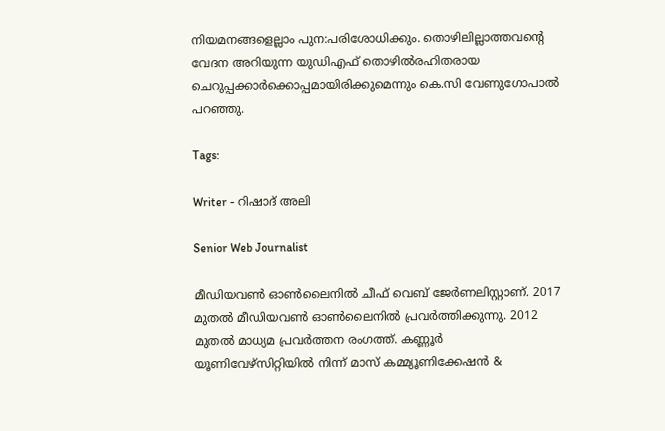നിയമനങ്ങളെല്ലാം പുന:പരിശോധിക്കും. തൊഴിലില്ലാത്തവന്റെ വേദന അറിയുന്ന യുഡിഎഫ് തൊഴില്‍രഹിതരായ ചെറുപ്പക്കാര്‍ക്കൊപ്പമായിരിക്കുമെന്നും കെ.സി വേണുഗോപാല്‍ പറഞ്ഞു.

Tags:

Writer - റിഷാദ് അലി

Senior Web Journalist

മീഡിയവൺ ഓൺലൈനിൽ ചീഫ് വെബ് ജേർണലിസ്റ്റാണ്. 2017 മുതൽ മീഡിയവൺ ഓൺലൈനിൽ പ്രവർത്തിക്കുന്നു. 2012 മുതൽ മാധ്യമ പ്രവർത്തന രംഗത്ത്. കണ്ണൂര്‍ യൂണിവേഴ്‌സിറ്റിയിൽ നിന്ന് മാസ് കമ്മ്യൂണിക്കേഷന്‍ &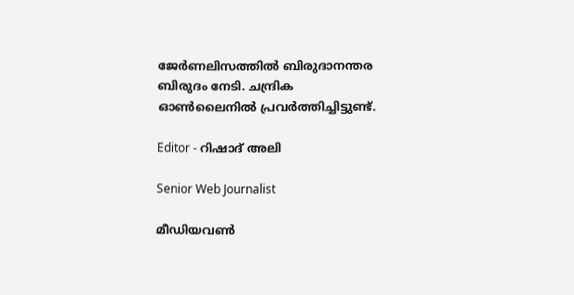ജേര്‍ണലിസത്തില്‍ ബിരുദാനന്തര ബിരുദം നേടി. ചന്ദ്രിക ഓണ്‍ലൈനില്‍ പ്രവര്‍ത്തിച്ചിട്ടുണ്ട്.

Editor - റിഷാദ് അലി

Senior Web Journalist

മീഡിയവൺ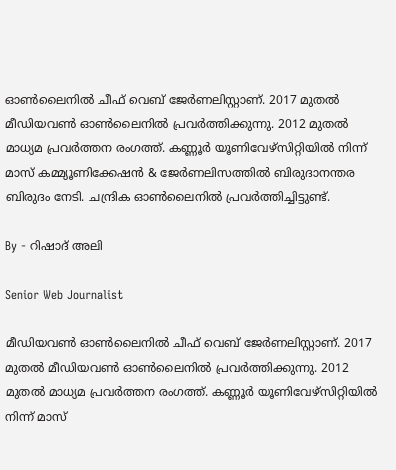ഓൺലൈനിൽ ചീഫ് വെബ് ജേർണലിസ്റ്റാണ്. 2017 മുതൽ മീഡിയവൺ ഓൺലൈനിൽ പ്രവർത്തിക്കുന്നു. 2012 മുതൽ മാധ്യമ പ്രവർത്തന രംഗത്ത്. കണ്ണൂര്‍ യൂണിവേഴ്‌സിറ്റിയിൽ നിന്ന് മാസ് കമ്മ്യൂണിക്കേഷന്‍ & ജേര്‍ണലിസത്തില്‍ ബിരുദാനന്തര ബിരുദം നേടി. ചന്ദ്രിക ഓണ്‍ലൈനില്‍ പ്രവര്‍ത്തിച്ചിട്ടുണ്ട്.

By - റിഷാദ് അലി

Senior Web Journalist

മീഡിയവൺ ഓൺലൈനിൽ ചീഫ് വെബ് ജേർണലിസ്റ്റാണ്. 2017 മുതൽ മീഡിയവൺ ഓൺലൈനിൽ പ്രവർത്തിക്കുന്നു. 2012 മുതൽ മാധ്യമ പ്രവർത്തന രംഗത്ത്. കണ്ണൂര്‍ യൂണിവേഴ്‌സിറ്റിയിൽ നിന്ന് മാസ്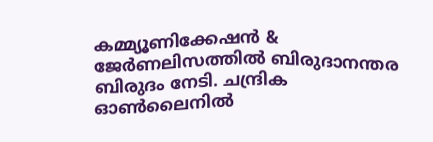കമ്മ്യൂണിക്കേഷന്‍ & ജേര്‍ണലിസത്തില്‍ ബിരുദാനന്തര ബിരുദം നേടി. ചന്ദ്രിക ഓണ്‍ലൈനില്‍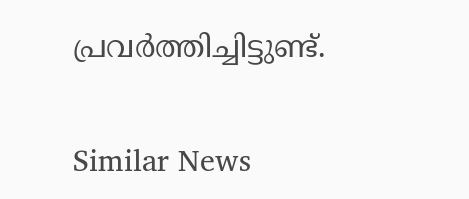പ്രവര്‍ത്തിച്ചിട്ടുണ്ട്.

Similar News